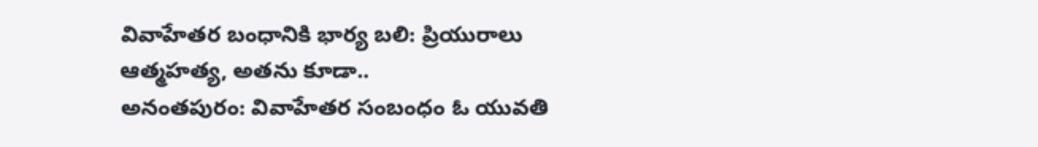వివాహేతర బంధానికి భార్య బలి: ప్రియురాలు ఆత్మహత్య, అతను కూడా..
అనంతపురం: వివాహేతర సంబంధం ఓ యువతి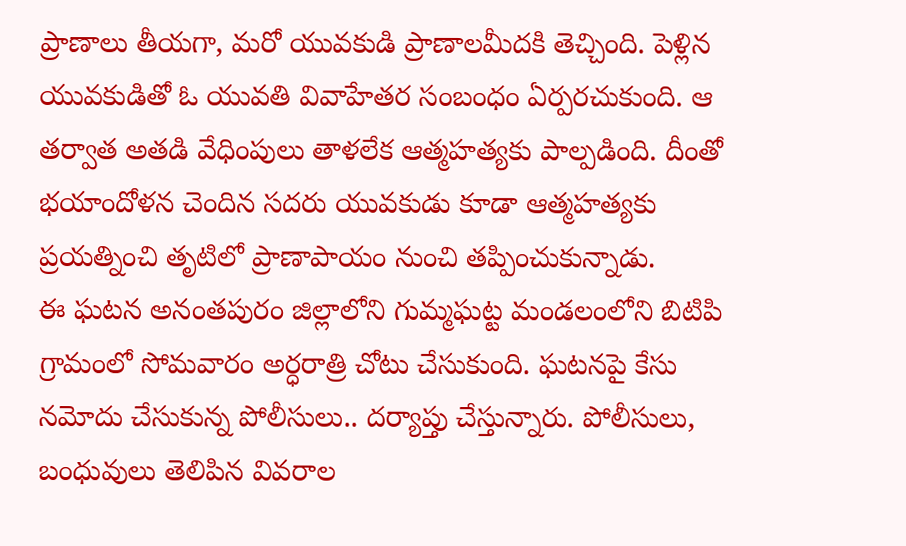ప్రాణాలు తీయగా, మరో యువకుడి ప్రాణాలమీదకి తెచ్చింది. పెళ్లిన యువకుడితో ఓ యువతి వివాహేతర సంబంధం ఏర్పరచుకుంది. ఆ తర్వాత అతడి వేధింపులు తాళలేక ఆత్మహత్యకు పాల్పడింది. దీంతో భయాందోళన చెందిన సదరు యువకుడు కూడా ఆత్మహత్యకు ప్రయత్నించి తృటిలో ప్రాణాపాయం నుంచి తప్పించుకున్నాడు.
ఈ ఘటన అనంతపురం జిల్లాలోని గుమ్మఘట్ట మండలంలోని బిటిపి గ్రామంలో సోమవారం అర్ధరాత్రి చోటు చేసుకుంది. ఘటనపై కేసు నమోదు చేసుకున్న పోలీసులు.. దర్యాప్తు చేస్తున్నారు. పోలీసులు, బంధువులు తెలిపిన వివరాల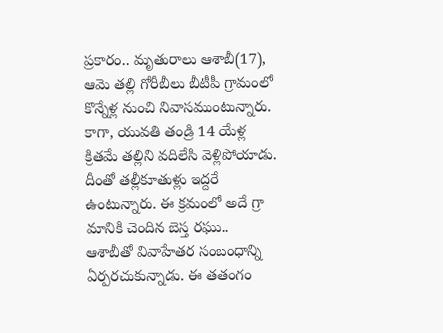ప్రకారం.. మృతురాలు ఆశాబీ(17), ఆమె తల్లి గోరీబీలు బీటీపీ గ్రామంలో కొన్నేళ్ల నుంచి నివాసముంటున్నారు.
కాగా, యువతి తండ్రి 14 యేళ్ల క్రితమే తల్లిని వదిలేసి వెళ్లిపోయాడు. దీంతో తల్లీకూతుళ్లు ఇద్దరే ఉంటున్నారు. ఈ క్రమంలో అదే గ్రా మానికి చెందిన బెస్త రఘు.. ఆశాబీతో వివాహేతర సంబంధాన్ని ఏర్పరచుకున్నాడు. ఈ తతంగం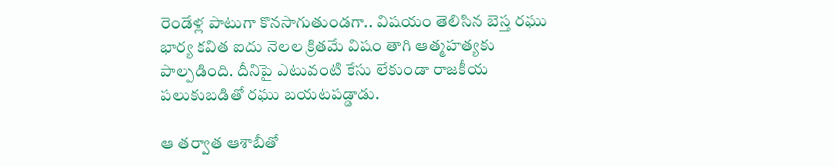రెండేళ్ల పాటుగా కొనసాగుతుండగా.. విషయం తెలిసిన బెస్త రఘు భార్య కవిత ఐదు నెలల క్రితమే విషం తాగి ఆత్మహత్యకు పాల్పడింది. దీనిపై ఎటువంటి కేసు లేకుండా రాజకీయ పలుకుబడితో రఘు బయటపడ్డాడు.

ఆ తర్వాత ఆశాబీతో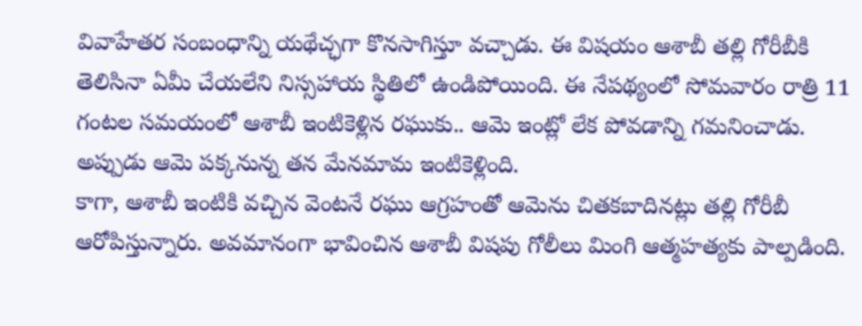వివాహేతర సంబంధాన్ని యథేచ్ఛగా కొనసాగిస్తూ వచ్చాడు. ఈ విషయం ఆశాబీ తల్లి గోరీబీకి తెలిసినా ఏమీ చేయలేని నిస్సహాయ స్థితిలో ఉండిపోయింది. ఈ నేపథ్యంలో సోమవారం రాత్రి 11 గంటల సమయంలో ఆశాబీ ఇంటికెళ్లిన రఘుకు.. ఆమె ఇంట్లో లేక పోవడాన్ని గమనించాడు. అప్పుడు ఆమె పక్కనున్న తన మేనమామ ఇంటికెళ్లింది.
కాగా, ఆశాబీ ఇంటికి వచ్చిన వెంటనే రఘు ఆగ్రహంతో ఆమెను చితకబాదినట్లు తల్లి గోరీబీ ఆరోపిస్తున్నారు. అవమానంగా భావించిన ఆశాబీ విషపు గోలీలు మింగి ఆత్మహత్యకు పాల్పడింది.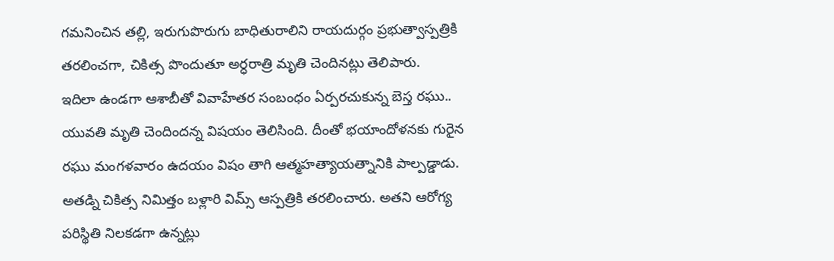గమనించిన తల్లి, ఇరుగుపొరుగు బాధితురాలిని రాయదుర్గం ప్రభుత్వాస్పత్రికి తరలించగా, చికిత్స పొందుతూ అర్ధరాత్రి మృతి చెందినట్లు తెలిపారు.
ఇదిలా ఉండగా ఆశాబీతో వివాహేతర సంబంధం ఏర్పరచుకున్న బెస్త రఘు.. యువతి మృతి చెందిందన్న విషయం తెలిసింది. దీంతో భయాందోళనకు గురైన రఘు మంగళవారం ఉదయం విషం తాగి ఆత్మహత్యాయత్నానికి పాల్పడ్డాడు. అతడ్ని చికిత్స నిమిత్తం బళ్లారి విమ్స్ ఆస్పత్రికి తరలించారు. అతని ఆరోగ్య పరిస్థితి నిలకడగా ఉన్నట్లు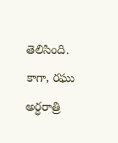తెలిసింది.
కాగా, రఘు అర్ధరాత్రి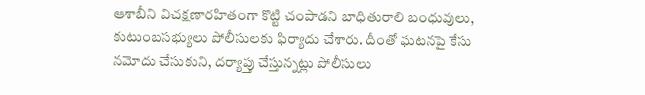ఆశాబీని విచక్షణారహితంగా కొట్టి చంపాడని బాధితురాలి బంధువులు, కుటుంబసభ్యులు పోలీసులకు ఫిర్యాదు చేశారు. దీంతో ఘటనపై కేసు నమోదు చేసుకుని, దర్యాప్తు చేస్తున్నట్లు పోలీసులు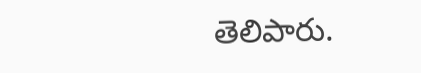తెలిపారు.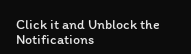Click it and Unblock the Notifications